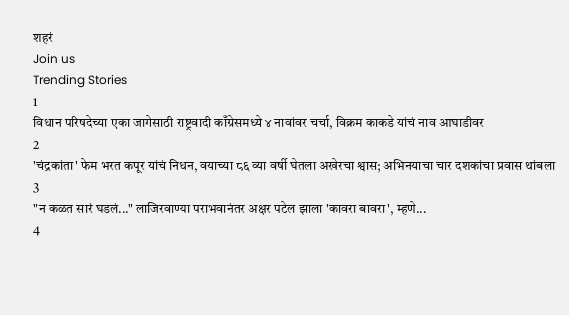शहरं
Join us
Trending Stories
1
विधान परिषदेच्या एका जागेसाठी राष्ट्रवादी काँग्रेसमध्ये ४ नावांवर चर्चा, विक्रम काकडे यांचं नाव आघाडीवर
2
'चंद्रकांता' फेम भरत कपूर यांचं निधन, वयाच्या ८६ व्या वर्षी घेतला अखेरचा श्वास; अभिनयाचा चार दशकांचा प्रवास थांबला
3
"न कळत सारं घडलं..." लाजिरवाण्या पराभवानंतर अक्षर पटेल झाला 'कावरा बावरा', म्हणे...
4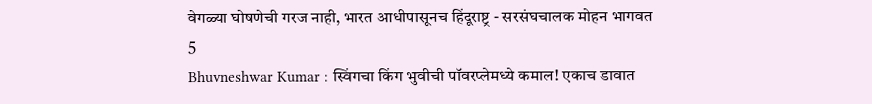वेगळ्या घोषणेची गरज नाही, भारत आधीपासूनच हिंदूराष्ट्र - सरसंघचालक मोहन भागवत
5
Bhuvneshwar Kumar : स्विंगचा किंग भुवीची पॉवरप्लेमध्ये कमाल! एकाच डावात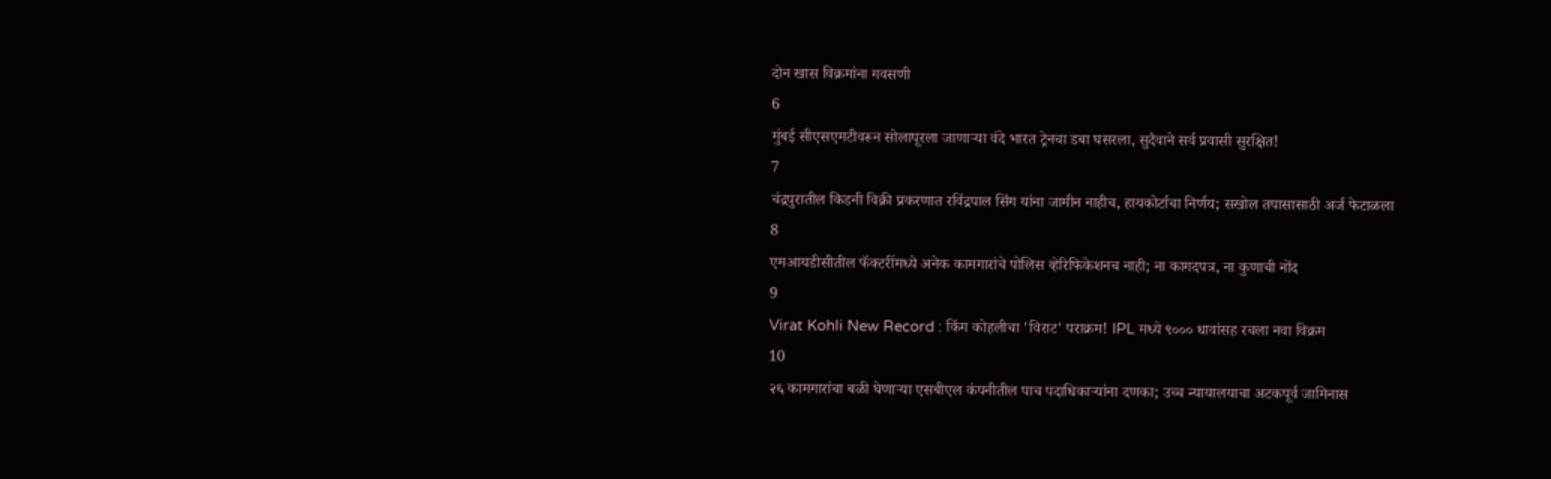दोन खास विक्रमांना गवसणी
6
मुंबई सीएसएमटीवरून सोलापूरला जाणाऱ्या वंदे भारत ट्रेनचा डबा घसरला, सुदैवाने सर्व प्रवासी सुरक्षित!
7
चंद्रपुरातील किडनी विक्री प्रकरणात रविंद्रपाल सिंग यांना जामीन नाहीच, हायकोर्टाचा निर्णय; सखोल तपासासाठी अर्ज फेटाळला
8
एमआयडीसीतील फॅक्टरींमध्ये अनेक कामगारांचे पोलिस व्हेरिफिकेशनच नाही; ना कागदपत्र, ना कुणाची नोंद
9
Virat Kohli New Record : किंग कोहलीचा 'विराट' पराक्रम! IPL मध्ये ९००० धावांसह रचला नवा विक्रम
10
२६ कामगारांचा बळी घेणाऱ्या एसबीएल कंपनीतील पाच पदाधिकाऱ्यांना दणका; उच्च न्यायालयाचा अटकपूर्व जामिनास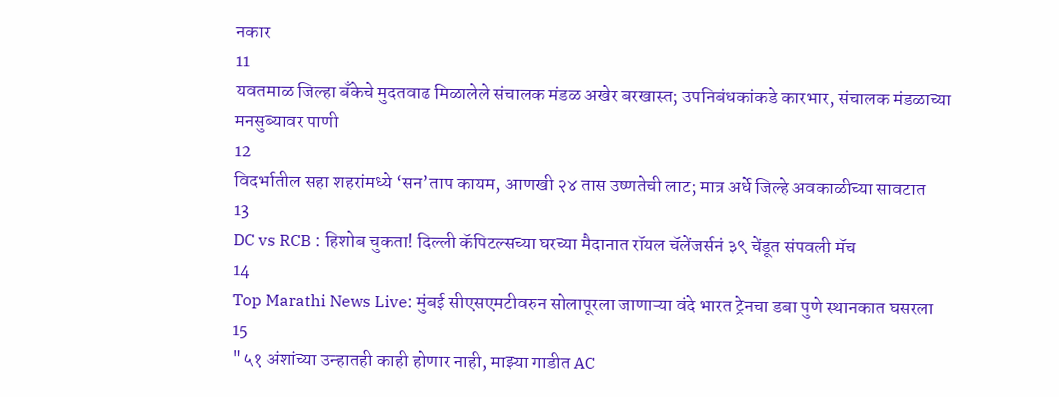नकार
11
यवतमाळ जिल्हा बँकेचे मुदतवाढ मिळालेले संचालक मंडळ अखेर बरखास्त; उपनिबंधकांकडे कारभार, संचालक मंडळाच्या मनसुब्यावर पाणी
12
विदर्भातील सहा शहरांमध्ये ‘सन’ताप कायम, आणखी २४ तास उष्णतेची लाट; मात्र अर्धे जिल्हे अवकाळीच्या सावटात
13
DC vs RCB : हिशोब चुकता! दिल्ली कॅपिटल्सच्या घरच्या मैदानात रॉयल चॅलेंजर्सनं ३९ चेंडूत संपवली मॅच
14
Top Marathi News Live: मुंबई सीएसएमटीवरुन सोलापूरला जाणाऱ्या वंदे भारत ट्रेनचा डबा पुणे स्थानकात घसरला
15
"५१ अंशांच्या उन्हातही काही होणार नाही, माझ्या गाडीत AC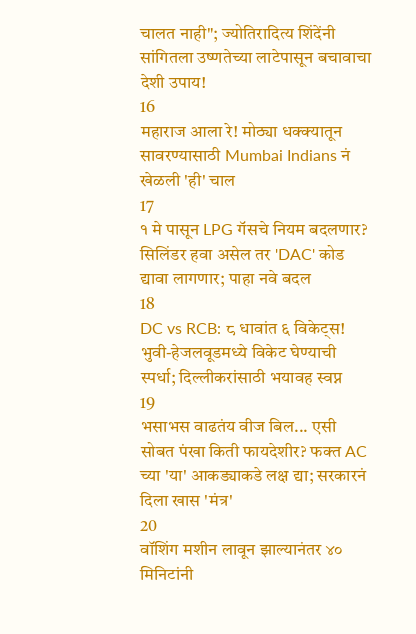चालत नाही"; ज्योतिरादित्य शिंदेंनी सांगितला उष्णतेच्या लाटेपासून बचावाचा देशी उपाय!
16
महाराज आला रे! मोठ्या धक्क्यातून सावरण्यासाठी Mumbai Indians नं खेळली 'ही' चाल
17
१ मे पासून LPG गॅसचे नियम बदलणार? सिलिंडर हवा असेल तर 'DAC' कोड द्यावा लागणार; पाहा नवे बदल
18
DC vs RCB: ८ धावांत ६ विकेट्स! भुवी-हेजलवूडमध्ये विकेट घेण्याची स्पर्धा; दिल्लीकरांसाठी भयावह स्वप्न
19
भसाभस वाढतंय वीज बिल... एसी सोबत पंखा किती फायदेशीर? फक्त AC च्या 'या' आकड्याकडे लक्ष द्या; सरकारनं दिला खास 'मंत्र'
20
वॉशिंग मशीन लावून झाल्यानंतर ४० मिनिटांनी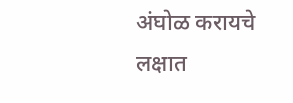अंघोळ करायचे लक्षात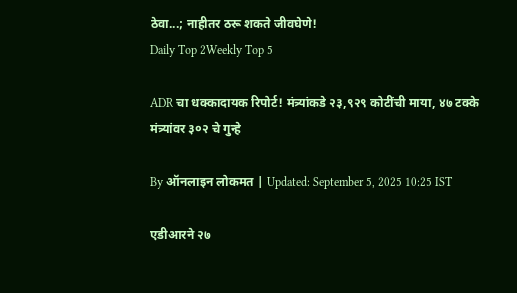ठेवा...; नाहीतर ठरू शकते जीवघेणे!
Daily Top 2Weekly Top 5

ADR चा धक्कादायक रिपोर्ट! मंत्र्यांकडे २३,९२९ कोटींची माया, ४७ टक्के मंत्र्यांवर ३०२ चे गुन्हे

By ऑनलाइन लोकमत | Updated: September 5, 2025 10:25 IST

एडीआरने २७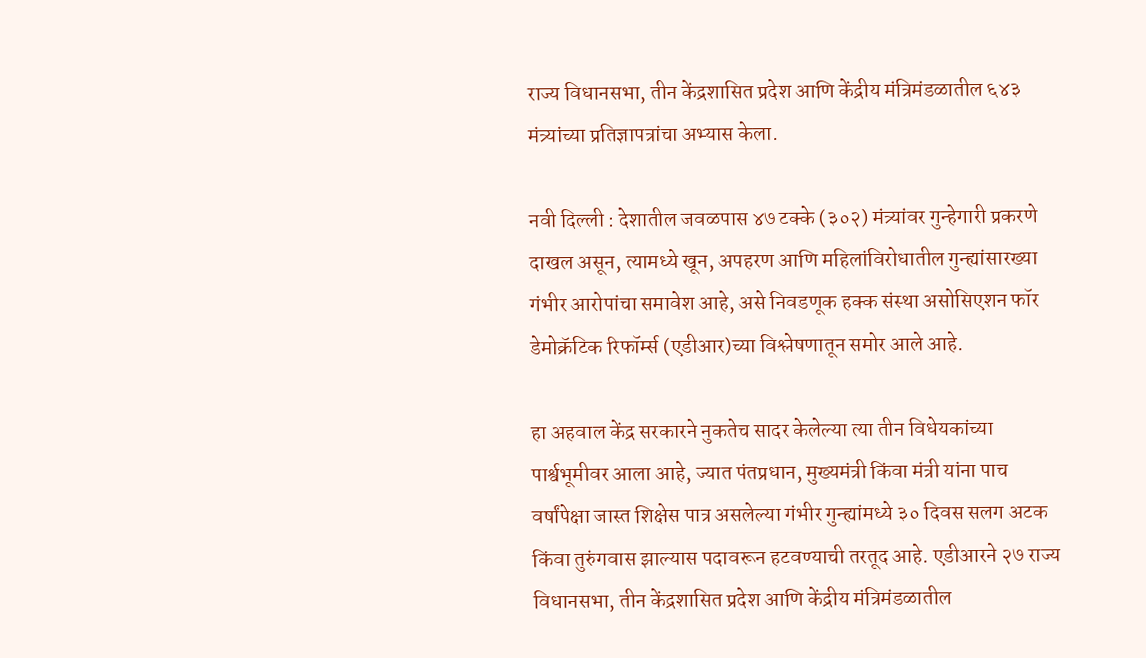राज्य विधानसभा, तीन केंद्रशासित प्रदेश आणि केंद्रीय मंत्रिमंडळातील ६४३ मंत्र्यांच्या प्रतिज्ञापत्रांचा अभ्यास केला.

नवी दिल्ली : देशातील जवळपास ४७ टक्के (३०२) मंत्र्यांवर गुन्हेगारी प्रकरणे दाखल असून, त्यामध्ये खून, अपहरण आणि महिलांविरोधातील गुन्ह्यांसारख्या गंभीर आरोपांचा समावेश आहे, असे निवडणूक हक्क संस्था असोसिएशन फॉर डेमोक्रॅटिक रिफॉर्म्स (एडीआर)च्या विश्लेषणातून समोर आले आहे.

हा अहवाल केंद्र सरकारने नुकतेच सादर केलेल्या त्या तीन विधेयकांच्या पार्श्वभूमीवर आला आहे, ज्यात पंतप्रधान, मुख्यमंत्री किंवा मंत्री यांना पाच वर्षांपेक्षा जास्त शिक्षेस पात्र असलेल्या गंभीर गुन्ह्यांमध्ये ३० दिवस सलग अटक किंवा तुरुंगवास झाल्यास पदावरून हटवण्याची तरतूद आहे. एडीआरने २७ राज्य विधानसभा, तीन केंद्रशासित प्रदेश आणि केंद्रीय मंत्रिमंडळातील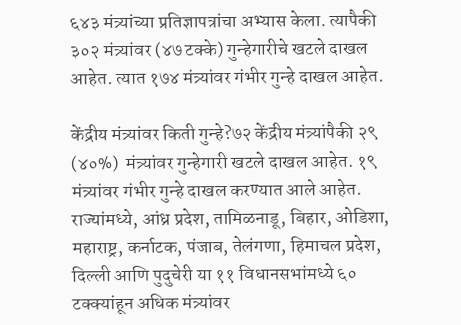६४३ मंत्र्यांच्या प्रतिज्ञापत्रांचा अभ्यास केला. त्यापैकी ३०२ मंत्र्यांवर (४७ टक्के) गुन्हेगारीचे खटले दाखल आहेत. त्यात १७४ मंत्र्यांवर गंभीर गुन्हे दाखल आहेत.

केंद्रीय मंत्र्यांवर किती गुन्हे?७२ केंद्रीय मंत्र्यांपैकी २९ (४०%)  मंत्र्यांवर गुन्हेगारी खटले दाखल आहेत. १९ मंत्र्यांवर गंभीर गुन्हे दाखल करण्यात आले आहेत. राज्यांमध्ये, आंध्र प्रदेश, तामिळनाडू, बिहार, ओडिशा, महाराष्ट्र, कर्नाटक, पंजाब, तेलंगणा, हिमाचल प्रदेश, दिल्ली आणि पुदुचेरी या ११ विधानसभांमध्ये ६० टक्क्यांहून अधिक मंत्र्यांवर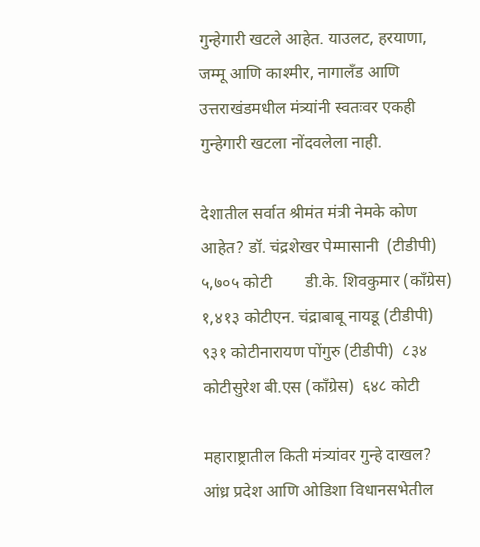गुन्हेगारी खटले आहेत. याउलट, हरयाणा, जम्मू आणि काश्मीर, नागालँड आणि उत्तराखंडमधील मंत्र्यांनी स्वतःवर एकही गुन्हेगारी खटला नोंदवलेला नाही.

देशातील सर्वात श्रीमंत मंत्री नेमके कोण आहेत? डॉ. चंद्रशेखर पेम्मासानी  (टीडीपी)     ५,७०५ कोटी        डी.के. शिवकुमार (काँग्रेस) १,४१३ कोटीएन. चंद्राबाबू नायडू (टीडीपी)   ९३१ कोटीनारायण पोंगुरु (टीडीपी)  ८३४ कोटीसुरेश बी.एस (काँग्रेस)  ६४८ कोटी

महाराष्ट्रातील किती मंत्र्यांवर गुन्हे दाखल? आंध्र प्रदेश आणि ओडिशा विधानसभेतील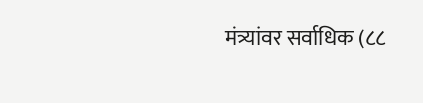मंत्र्यांवर सर्वाधिक (८८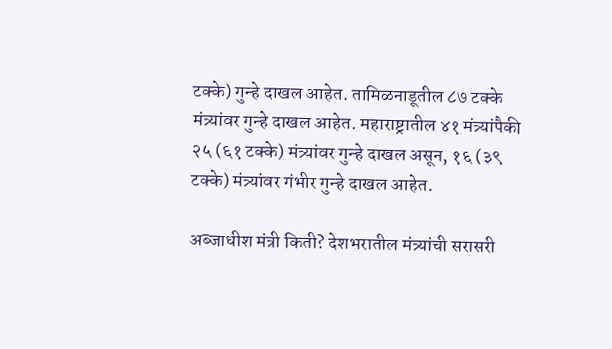टक्के) गुन्हे दाखल आहेत. तामिळनाडूतील ८७ टक्के मंत्र्यांवर गुन्हे दाखल आहेत. महाराष्ट्रातील ४१ मंत्र्यांपैकी २५ (६१ टक्के) मंत्र्यांवर गुन्हे दाखल असून, १६ (३९ टक्के) मंत्र्यांवर गंभीर गुन्हे दाखल आहेत.

अब्जाधीश मंत्री किती? देशभरातील मंत्र्यांची सरासरी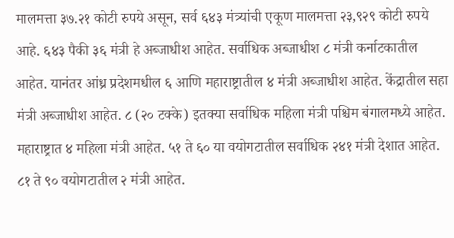मालमत्ता ३७.२१ कोटी रुपये असून, सर्व ६४३ मंत्र्यांची एकूण मालमत्ता २३,९२९ कोटी रुपये आहे. ६४३ पैकी ३६ मंत्री हे अब्जाधीश आहेत. सर्वाधिक अब्जाधीश ८ मंत्री कर्नाटकातील आहेत. यानंतर आंध्र प्रदेशमधील ६ आणि महाराष्ट्रातील ४ मंत्री अब्जाधीश आहेत. केंद्रातील सहा मंत्री अब्जाधीश आहेत. ८ (२० टक्के) इतक्या सर्वाधिक महिला मंत्री पश्चिम बंगालमध्ये आहेत. महाराष्ट्रात ४ महिला मंत्री आहेत. ५१ ते ६० या वयोगटातील सर्वाधिक २४१ मंत्री देशात आहेत. ८१ ते ९० वयोगटातील २ मंत्री आहेत.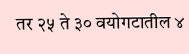तर २५ ते ३० वयोगटातील ४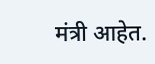मंत्री आहेत.